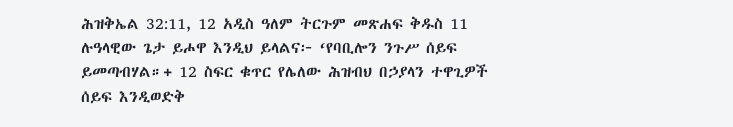ሕዝቅኤል 32:11, 12 አዲስ ዓለም ትርጉም መጽሐፍ ቅዱስ 11 ሉዓላዊው ጌታ ይሖዋ እንዲህ ይላልና፦ ‘የባቢሎን ንጉሥ ሰይፍ ይመጣብሃል።+ 12 ስፍር ቁጥር የሌለው ሕዝብህ በኃያላን ተዋጊዎች ሰይፍ እንዲወድቅ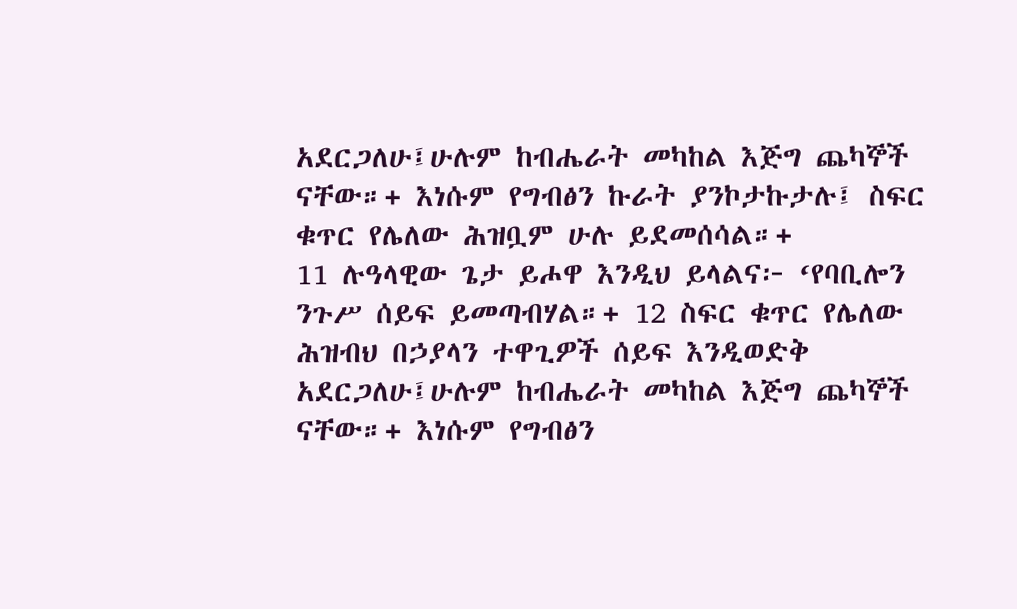አደርጋለሁ፤ሁሉም ከብሔራት መካከል እጅግ ጨካኞች ናቸው።+ እነሱም የግብፅን ኩራት ያንኮታኩታሉ፤ ስፍር ቁጥር የሌለው ሕዝቧም ሁሉ ይደመሰሳል።+
11 ሉዓላዊው ጌታ ይሖዋ እንዲህ ይላልና፦ ‘የባቢሎን ንጉሥ ሰይፍ ይመጣብሃል።+ 12 ስፍር ቁጥር የሌለው ሕዝብህ በኃያላን ተዋጊዎች ሰይፍ እንዲወድቅ አደርጋለሁ፤ሁሉም ከብሔራት መካከል እጅግ ጨካኞች ናቸው።+ እነሱም የግብፅን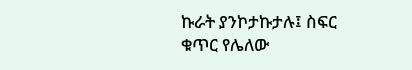ኩራት ያንኮታኩታሉ፤ ስፍር ቁጥር የሌለው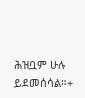ሕዝቧም ሁሉ ይደመሰሳል።+